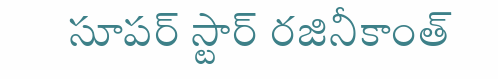సూపర్ స్టార్ రజినీకాంత్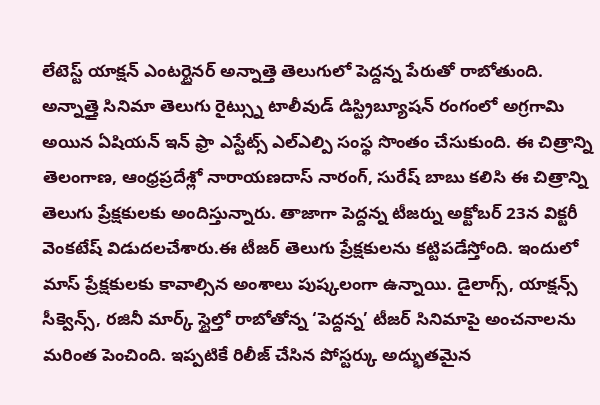లేటెస్ట్ యాక్షన్ ఎంటర్టైనర్ అన్నాత్తె తెలుగులో పెద్దన్న పేరుతో రాబోతుంది. అన్నాత్తై సినిమా తెలుగు రైట్స్ను టాలీవుడ్ డిస్ట్రిబ్యూషన్ రంగంలో అగ్రగామి అయిన ఏషియన్ ఇన్ ఫ్రా ఎస్టేట్స్ ఎల్ఎల్పి సంస్థ సొంతం చేసుకుంది. ఈ చిత్రాన్ని తెలంగాణ, ఆంధ్రప్రదేశ్లో నారాయణదాస్ నారంగ్, సురేష్ బాబు కలిసి ఈ చిత్రాన్ని తెలుగు ప్రేక్షకులకు అందిస్తున్నారు. తాజాగా పెద్దన్న టీజర్ను అక్టోబర్ 23న విక్టరీ వెంకటేష్ విడుదలచేశారు.ఈ టీజర్ తెలుగు ప్రేక్షకులను కట్టిపడేస్తోంది. ఇందులో మాస్ ప్రేక్షకులకు కావాల్సిన అంశాలు పుష్కలంగా ఉన్నాయి. డైలాగ్స్, యాక్షన్స్ సీక్వెన్స్, రజినీ మార్క్ స్టైల్తో రాబోతోన్న ‘పెద్దన్న’ టీజర్ సినిమాపై అంచనాలను మరింత పెంచింది. ఇప్పటికే రిలీజ్ చేసిన పోస్టర్కు అద్భుతమైన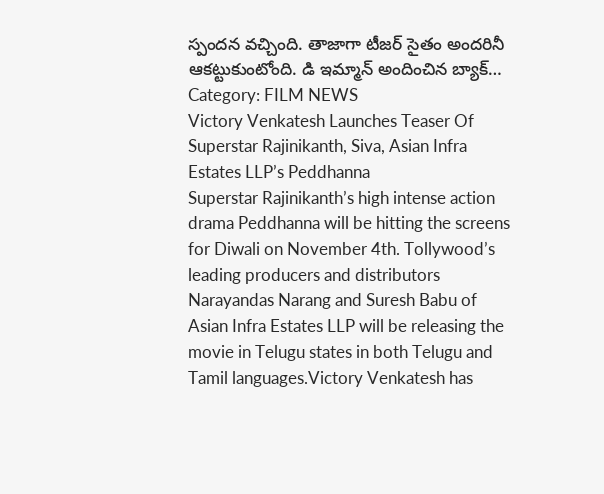స్పందన వచ్చింది. తాజాగా టీజర్ సైతం అందరినీ ఆకట్టుకుంటోంది. డి ఇమ్మాన్ అందించిన బ్యాక్…
Category: FILM NEWS
Victory Venkatesh Launches Teaser Of Superstar Rajinikanth, Siva, Asian Infra Estates LLP’s Peddhanna
Superstar Rajinikanth’s high intense action drama Peddhanna will be hitting the screens for Diwali on November 4th. Tollywood’s leading producers and distributors Narayandas Narang and Suresh Babu of Asian Infra Estates LLP will be releasing the movie in Telugu states in both Telugu and Tamil languages.Victory Venkatesh has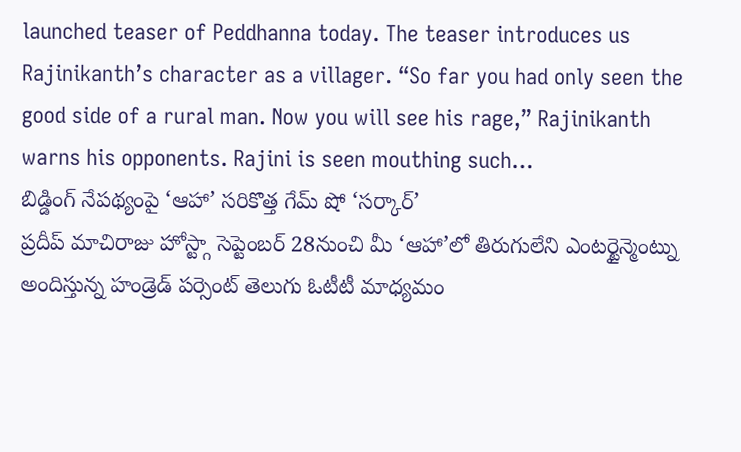launched teaser of Peddhanna today. The teaser introduces us Rajinikanth’s character as a villager. “So far you had only seen the good side of a rural man. Now you will see his rage,” Rajinikanth warns his opponents. Rajini is seen mouthing such…
బిడ్డింగ్ నేపథ్యంపై ‘ఆహా’ సరికొత్త గేమ్ షో ‘సర్కార్’
ప్రదీప్ మాచిరాజు హోస్ట్గా సెప్టెంబర్ 28నుంచి మీ ‘ఆహా’లో తిరుగులేని ఎంటర్టైన్మెంట్ను అందిస్తున్న హండ్రెడ్ పర్సెంట్ తెలుగు ఓటీటీ మాధ్యమం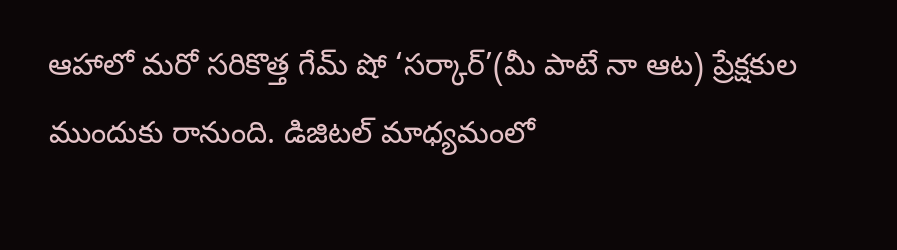ఆహాలో మరో సరికొత్త గేమ్ షో ‘సర్కార్’(మీ పాటే నా ఆట) ప్రేక్షకుల ముందుకు రానుంది. డిజిటల్ మాధ్యమంలో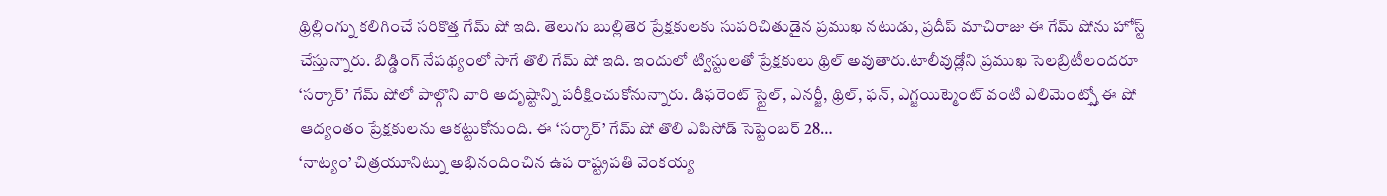థ్రిల్లింగ్ను కలిగించే సరికొత్త గేమ్ షో ఇది. తెలుగు బుల్లితెర ప్రేక్షకులకు సుపరిచితుడైన ప్రముఖ నటుడు, ప్రదీప్ మాచిరాజు ఈ గేమ్ షోను హోస్ట్ చేస్తున్నారు. బిడ్డింగ్ నేపథ్యంలో సాగే తొలి గేమ్ షో ఇది. ఇందులో ట్విస్టులతో ప్రేక్షకులు థ్రిల్ అవుతారు.టాలీవుడ్లోని ప్రముఖ సెలబ్రిటీలందరూ ‘సర్కార్’ గేమ్ షోలో పాల్గొని వారి అదృష్టాన్ని పరీక్షించుకోనున్నారు. డిఫరెంట్ స్టైల్, ఎనర్జీ, థ్రిల్, ఫన్, ఎగ్జయిట్మెంట్ వంటి ఎలిమెంట్స్తో ఈ షో ఆద్యంతం ప్రేక్షకులను ఆకట్టుకోనుంది. ఈ ‘సర్కార్’ గేమ్ షో తొలి ఎపిసోడ్ సెప్టెంబర్ 28…
‘నాట్యం’ చిత్రయూనిట్ను అభినందించిన ఉప రాష్ట్రపతి వెంకయ్య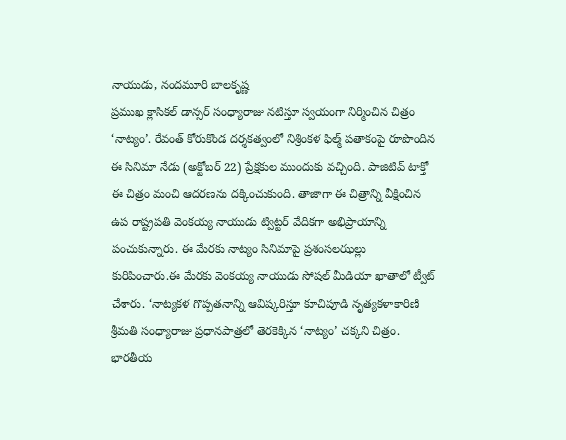నాయుడు, నందమూరి బాలకృష్ణ
ప్రముఖ క్లాసికల్ డాన్సర్ సంధ్యారాజు నటిస్తూ స్వయంగా నిర్మించిన చిత్రం ‘నాట్యం’. రేవంత్ కోరుకొండ దర్శకత్వంలో నిశ్రింకళ ఫిల్మ్ పతాకంపై రూపొందిన ఈ సినిమా నేడు (అక్టోబర్ 22) ప్రేక్షకుల ముందుకు వచ్చింది. పాజిటివ్ టాక్తో ఈ చిత్రం మంచి ఆదరణను దక్కించుకుంది. తాజాగా ఈ చిత్రాన్ని వీక్షించిన ఉప రాష్ట్రపతి వెంకయ్య నాయుడు ట్విట్టర్ వేదికగా అభిప్రాయాన్ని పంచుకున్నారు. ఈ మేరకు నాట్యం సినిమాపై ప్రశంసలఝల్లు కురిపించారు.ఈ మేరకు వెంకయ్య నాయుడు సోషల్ మీడియా ఖాతాలో ట్వీట్ చేశారు. ‘నాట్యకళ గొప్పతనాన్ని ఆవిష్కరిస్తూ కూచిపూడి నృత్యకళాకారిణి శ్రీమతి సంధ్యారాజు ప్రధానపాత్రలో తెరకెక్కిన ‘నాట్యం’ చక్కని చిత్రం. భారతీయ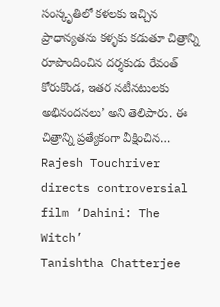సంస్కృతిలో కళలకు ఇచ్చిన ప్రాధాన్యతను కళ్ళకు కడుతూ చిత్రాన్ని రూపొందించిన దర్శకుడు రేవంత్ కోరుకొండ, ఇతర నటీనటులకు అభినందనలు’ అని తెలిపారు. ఈ చిత్రాన్ని ప్రత్యేకంగా వీక్షించిన…
Rajesh Touchriver directs controversial film ‘Dahini: The Witch’
Tanishtha Chatterjee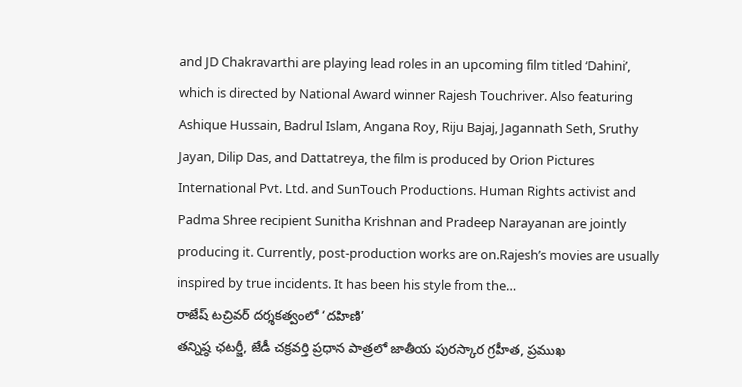and JD Chakravarthi are playing lead roles in an upcoming film titled ‘Dahini’, which is directed by National Award winner Rajesh Touchriver. Also featuring Ashique Hussain, Badrul Islam, Angana Roy, Riju Bajaj, Jagannath Seth, Sruthy Jayan, Dilip Das, and Dattatreya, the film is produced by Orion Pictures International Pvt. Ltd. and SunTouch Productions. Human Rights activist and Padma Shree recipient Sunitha Krishnan and Pradeep Narayanan are jointly producing it. Currently, post-production works are on.Rajesh’s movies are usually inspired by true incidents. It has been his style from the…
రాజేష్ టచ్రివర్ దర్శకత్వంలో ‘దహిణి’
తన్నిష్ఠ ఛటర్జీ, జేడీ చక్రవర్తి ప్రధాన పాత్రలో జాతీయ పురస్కార గ్రహీత, ప్రముఖ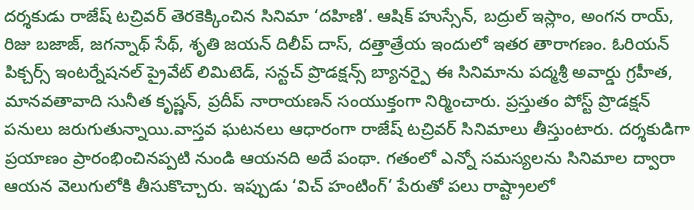దర్శకుడు రాజేష్ టచ్రివర్ తెరకెక్కించిన సినిమా ‘దహిణి’. ఆషిక్ హుస్సేన్, బద్రుల్ ఇస్లాం, అంగన రాయ్, రిజు బజాజ్, జగన్నాథ్ సేథ్, శృతి జయన్ దిలీప్ దాస్, దత్తాత్రేయ ఇందులో ఇతర తారాగణం. ఓరియన్ పిక్చర్స్ ఇంటర్నేషనల్ ప్రైవేట్ లిమిటెడ్, సన్టచ్ ప్రొడక్షన్స్ బ్యానర్పై ఈ సినిమాను పద్మశ్రీ అవార్డు గ్రహీత, మానవతావాది సునీత కృష్ణన్, ప్రదీప్ నారాయణన్ సంయుక్తంగా నిర్మించారు. ప్రస్తుతం పోస్ట్ ప్రొడక్షన్ పనులు జరుగుతున్నాయి.వాస్తవ ఘటనలు ఆధారంగా రాజేష్ టచ్రివర్ సినిమాలు తీస్తుంటారు. దర్శకుడిగా ప్రయాణం ప్రారంభించినప్పటి నుండి ఆయనది అదే పంథా. గతంలో ఎన్నో సమస్యలను సినిమాల ద్వారా ఆయన వెలుగులోకి తీసుకొచ్చారు. ఇప్పుడు ‘విచ్ హంటింగ్’ పేరుతో పలు రాష్ట్రాలలో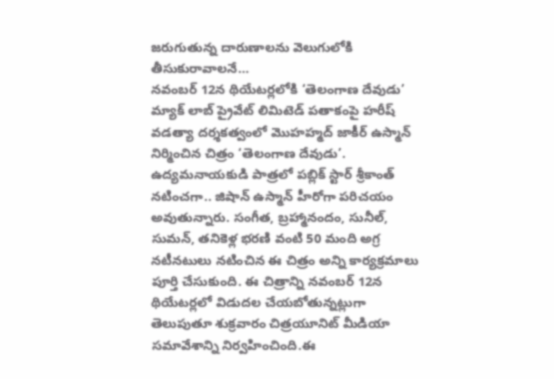జరుగుతున్న దారుణాలను వెలుగులోకి తీసుకురావాలనే…
నవంబర్ 12న థియేటర్లలోకి ‘తెలంగాణ దేవుడు’
మ్యాక్ లాబ్ ప్రైవేట్ లిమిటెడ్ పతాకంపై హరీష్ వడత్యా దర్శకత్వంలో మొహహ్మద్ జాకీర్ ఉస్మాన్ నిర్మించిన చిత్రం ‘తెలంగాణ దేవుడు’. ఉద్యమనాయకుడి పాత్రలో పబ్లిక్ స్టార్ శ్రీకాంత్ నటించగా.. జిషాన్ ఉస్మాన్ హీరోగా పరిచయం అవుతున్నారు. సంగీత, బ్రహ్మానందం, సునీల్, సుమన్, తనికెళ్ల భరణి వంటి 50 మంది అగ్ర నటీనటులు నటించిన ఈ చిత్రం అన్ని కార్యక్రమాలు పూర్తి చేసుకుంది. ఈ చిత్రాన్ని నవంబర్ 12న థియేటర్లలో విడుదల చేయబోతున్నట్లుగా తెలుపుతూ శుక్రవారం చిత్రయూనిట్ మీడియా సమావేశాన్ని నిర్వహించింది.ఈ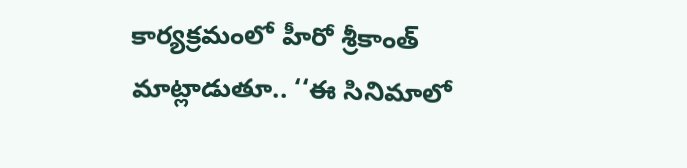కార్యక్రమంలో హీరో శ్రీకాంత్ మాట్లాడుతూ.. ‘‘ఈ సినిమాలో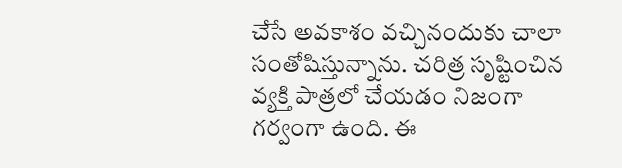చేసే అవకాశం వచ్చినందుకు చాలా సంతోషిస్తున్నాను. చరిత్ర సృష్టించిన వ్యక్తి పాత్రలో చేయడం నిజంగా గర్వంగా ఉంది. ఈ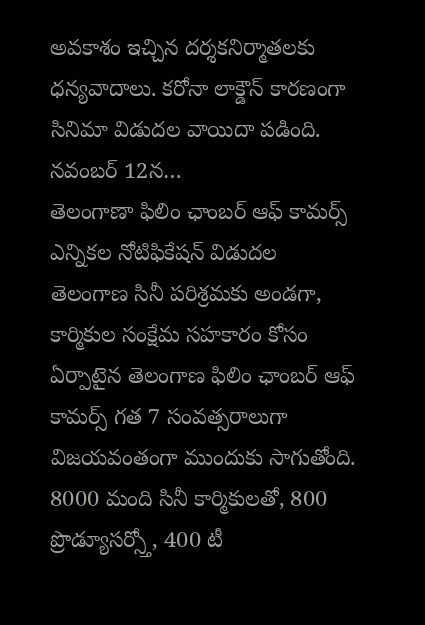అవకాశం ఇచ్చిన దర్శకనిర్మాతలకు ధన్యవాదాలు. కరోనా లాక్డౌన్ కారణంగా సినిమా విడుదల వాయిదా పడింది. నవంబర్ 12న…
తెలంగాణా ఫిలిం ఛాంబర్ ఆఫ్ కామర్స్ ఎన్నికల నోటిఫికేషన్ విడుదల
తెలంగాణ సినీ పరిశ్రమకు అండగా, కార్మికుల సంక్షేమ సహకారం కోసం ఏర్పాటైన తెలంగాణ ఫిలిం ఛాంబర్ ఆఫ్ కామర్స్ గత 7 సంవత్సరాలుగా విజయవంతంగా ముందుకు సాగుతోంది. 8000 మంది సినీ కార్మికులతో, 800 ప్రొడ్యూసర్స్తో, 400 టీ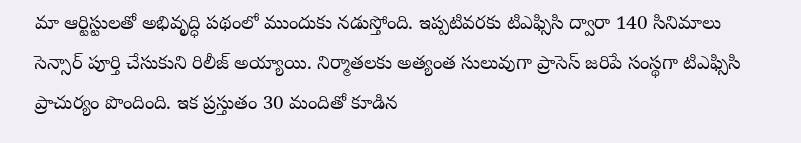మా ఆర్టిస్టులతో అభివృద్ధి పథంలో ముందుకు నడుస్తోంది. ఇప్పటివరకు టిఎఫ్సిసి ద్వారా 140 సినిమాలు సెన్సార్ పూర్తి చేసుకుని రిలీజ్ అయ్యాయి. నిర్మాతలకు అత్యంత సులువుగా ప్రాసెస్ జరిపే సంస్థగా టిఎఫ్సిసి ప్రాచుర్యం పొందింది. ఇక ప్రస్తుతం 30 మందితో కూడిన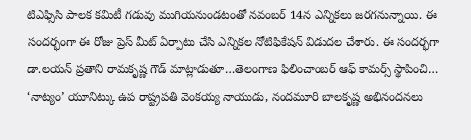టిఎఫ్సిసి పాలక కమిటీ గడువు ముగియనుండటంతో నవంబర్ 14న ఎన్నికలు జరగనున్నాయి. ఈ సందర్భంగా ఈ రోజు ప్రెస్ మీట్ ఏర్పాటు చేసి ఎన్నికల నోటిఫికేషన్ విడుదల చేశారు. ఈ సందర్భగా డా.లయన్ ప్రతాని రామకృష్ణ గౌడ్ మాట్లాడుతూ…తెలంగాణ ఫిలించాంబర్ ఆఫ్ కామర్స్ స్థాపించి…
‘నాట్యం’ యూనిట్కు ఉప రాష్ట్రపతి వెంకయ్య నాయుడు, నందమూరి బాలకృష్ణ అభినందనలు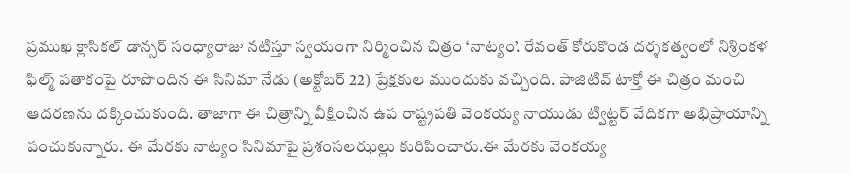ప్రముఖ క్లాసికల్ డాన్సర్ సంధ్యారాజు నటిస్తూ స్వయంగా నిర్మించిన చిత్రం ‘నాట్యం’. రేవంత్ కోరుకొండ దర్శకత్వంలో నిశ్రింకళ ఫిల్మ్ పతాకంపై రూపొందిన ఈ సినిమా నేడు (అక్టోబర్ 22) ప్రేక్షకుల ముందుకు వచ్చింది. పాజిటివ్ టాక్తో ఈ చిత్రం మంచి ఆదరణను దక్కించుకుంది. తాజాగా ఈ చిత్రాన్ని వీక్షించిన ఉప రాష్ట్రపతి వెంకయ్య నాయుడు ట్విట్టర్ వేదికగా అభిప్రాయాన్ని పంచుకున్నారు. ఈ మేరకు నాట్యం సినిమాపై ప్రశంసలఝల్లు కురిపించారు.ఈ మేరకు వెంకయ్య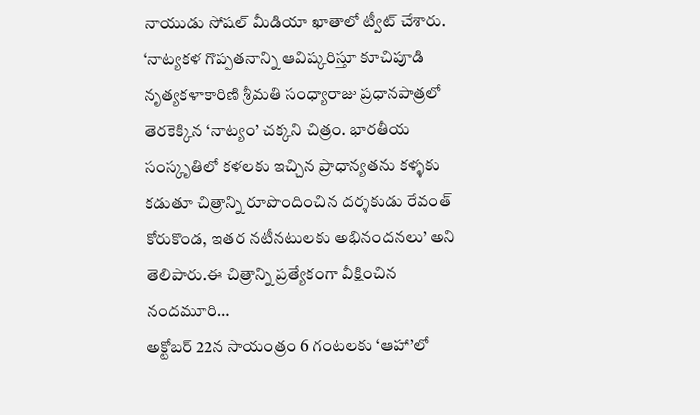నాయుడు సోషల్ మీడియా ఖాతాలో ట్వీట్ చేశారు. ‘నాట్యకళ గొప్పతనాన్ని ఆవిష్కరిస్తూ కూచిపూడి నృత్యకళాకారిణి శ్రీమతి సంధ్యారాజు ప్రధానపాత్రలో తెరకెక్కిన ‘నాట్యం’ చక్కని చిత్రం. భారతీయ సంస్కృతిలో కళలకు ఇచ్చిన ప్రాధాన్యతను కళ్ళకు కడుతూ చిత్రాన్ని రూపొందించిన దర్శకుడు రేవంత్ కోరుకొండ, ఇతర నటీనటులకు అభినందనలు’ అని తెలిపారు.ఈ చిత్రాన్ని ప్రత్యేకంగా వీక్షించిన నందమూరి…
అక్టోబర్ 22న సాయంత్రం 6 గంటలకు ‘ఆహా’లో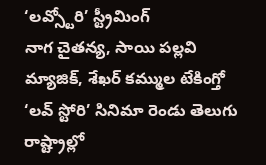‘లవ్స్టోరి’ స్ట్రీమింగ్
నాగ చైతన్య, సాయి పల్లవి మ్యాజిక్, శేఖర్ కమ్ముల టేకింగ్తో ‘లవ్ స్టోరి’ సినిమా రెండు తెలుగు రాష్ట్రాల్లో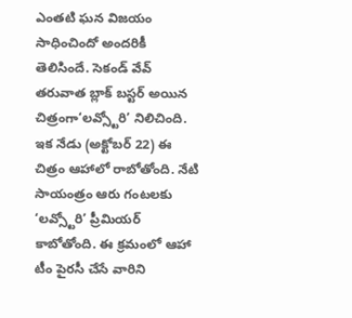ఎంతటి ఘన విజయం సాధించిందో అందరికీ తెలిసిందే. సెకండ్ వేవ్ తరువాత బ్లాక్ బస్టర్ అయిన చిత్రంగా‘లవ్స్టోరి’ నిలిచింది. ఇక నేడు (అక్టోబర్ 22) ఈ చిత్రం ఆహాలో రాబోతోంది. నేటి సాయంత్రం ఆరు గంటలకు ‘లవ్స్టోరి’ ప్రీమియర్ కాబోతోంది. ఈ క్రమంలో ఆహా టీం పైరసీ చేసే వారిని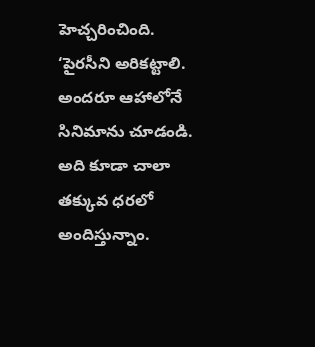హెచ్చరించింది. ‘పైరసీని అరికట్టాలి. అందరూ ఆహాలోనే సినిమాను చూడండి. అది కూడా చాలా తక్కువ ధరలో అందిస్తున్నాం.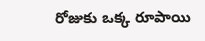రోజుకు ఒక్క రూపాయి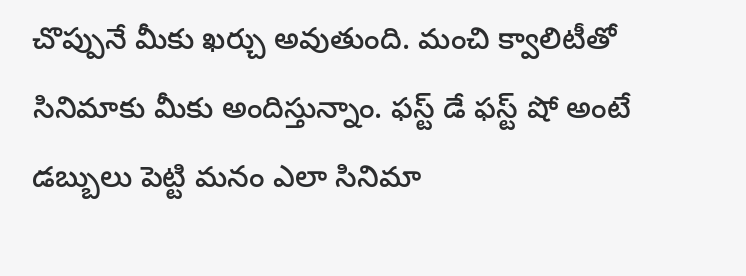చొప్పునే మీకు ఖర్చు అవుతుంది. మంచి క్వాలిటీతో సినిమాకు మీకు అందిస్తున్నాం. ఫస్ట్ డే ఫస్ట్ షో అంటే డబ్బులు పెట్టి మనం ఎలా సినిమా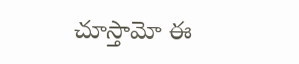చూస్తామో ఈ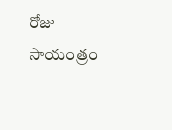రోజు సాయంత్రం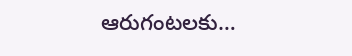ఆరుగంటలకు…